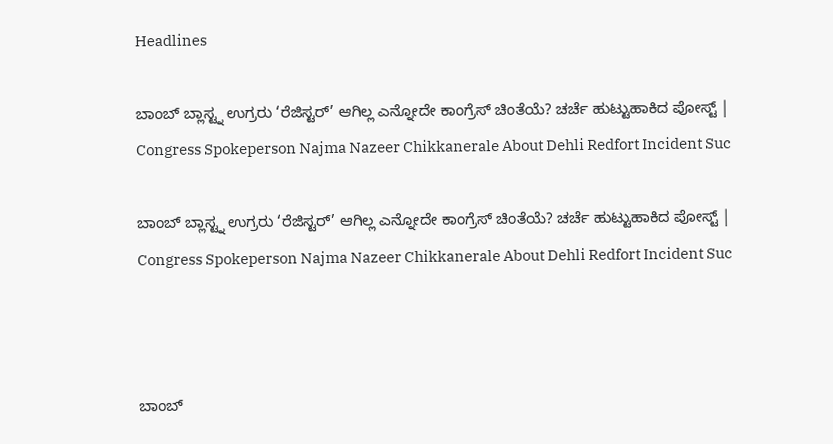Headlines

ಬಾಂಬ್ ಬ್ಲಾಸ್ಟ್ನ ಉಗ್ರರು ‘ರೆಜಿಸ್ಟರ್’ ಆಗಿಲ್ಲ ಎನ್ನೋದೇ ಕಾಂಗ್ರೆಸ್ ಚಿಂತೆಯೆ? ಚರ್ಚೆ ಹುಟ್ಟುಹಾಕಿದ ಪೋಸ್ಟ್ | Congress Spokeperson Najma Nazeer Chikkanerale About Dehli Redfort Incident Suc

ಬಾಂಬ್ ಬ್ಲಾಸ್ಟ್ನ ಉಗ್ರರು ‘ರೆಜಿಸ್ಟರ್’ ಆಗಿಲ್ಲ ಎನ್ನೋದೇ ಕಾಂಗ್ರೆಸ್ ಚಿಂತೆಯೆ? ಚರ್ಚೆ ಹುಟ್ಟುಹಾಕಿದ ಪೋಸ್ಟ್ | Congress Spokeperson Najma Nazeer Chikkanerale About Dehli Redfort Incident Suc



ಬಾಂಬ್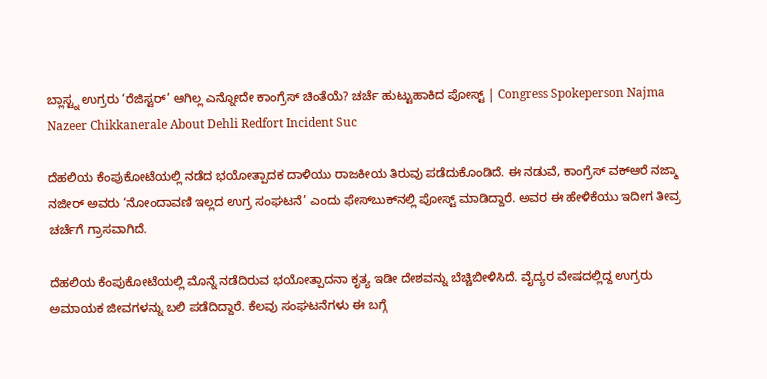ಬ್ಲಾಸ್ಟ್ನ ಉಗ್ರರು ‘ರೆಜಿಸ್ಟರ್’ ಆಗಿಲ್ಲ ಎನ್ನೋದೇ ಕಾಂಗ್ರೆಸ್ ಚಿಂತೆಯೆ? ಚರ್ಚೆ ಹುಟ್ಟುಹಾಕಿದ ಪೋಸ್ಟ್ | Congress Spokeperson Najma Nazeer Chikkanerale About Dehli Redfort Incident Suc

ದೆಹಲಿಯ ಕೆಂಪುಕೋಟೆಯಲ್ಲಿ ನಡೆದ ಭಯೋತ್ಪಾದಕ ದಾಳಿಯು ರಾಜಕೀಯ ತಿರುವು ಪಡೆದುಕೊಂಡಿದೆ. ಈ ನಡುವೆ, ಕಾಂಗ್ರೆಸ್ ವಕ್ಆರೆ ನಜ್ಮಾ ನಜೀರ್ ಅವರು ‘ನೋಂದಾವಣಿ ಇಲ್ಲದ ಉಗ್ರ ಸಂಘಟನೆ’ ಎಂದು ಫೇಸ್‌ಬುಕ್‌ನಲ್ಲಿ ಪೋಸ್ಟ್ ಮಾಡಿದ್ದಾರೆ. ಅವರ ಈ ಹೇಳಿಕೆಯು ಇದೀಗ ತೀವ್ರ ಚರ್ಚೆಗೆ ಗ್ರಾಸವಾಗಿದೆ.

ದೆಹಲಿಯ ಕೆಂಪುಕೋಟೆಯಲ್ಲಿ ಮೊನ್ನೆ ನಡೆದಿರುವ ಭಯೋತ್ಪಾದನಾ ಕೃತ್ಯ ಇಡೀ ದೇಶವನ್ನು ಬೆಚ್ಚಿಬೀಳಿಸಿದೆ. ವೈದ್ಯರ ವೇಷದಲ್ಲಿದ್ದ ಉಗ್ರರು ಅಮಾಯಕ ಜೀವಗಳನ್ನು ಬಲಿ ಪಡೆದಿದ್ದಾರೆ. ಕೆಲವು ಸಂಘಟನೆಗಳು ಈ ಬಗ್ಗೆ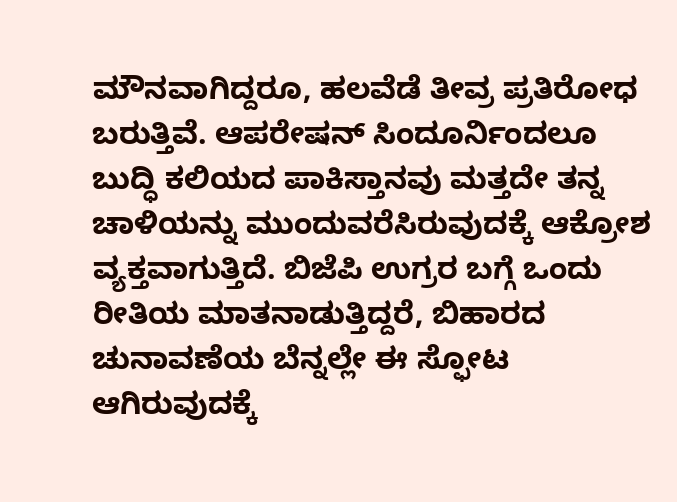ಮೌನವಾಗಿದ್ದರೂ, ಹಲವೆಡೆ ತೀವ್ರ ಪ್ರತಿರೋಧ ಬರುತ್ತಿವೆ. ಆಪರೇಷನ್ ಸಿಂದೂರ್ನಿಂದಲೂ ಬುದ್ಧಿ ಕಲಿಯದ ಪಾಕಿಸ್ತಾನವು ಮತ್ತದೇ ತನ್ನ ಚಾಳಿಯನ್ನು ಮುಂದುವರೆಸಿರುವುದಕ್ಕೆ ಆಕ್ರೋಶ ವ್ಯಕ್ತವಾಗುತ್ತಿದೆ. ಬಿಜೆಪಿ ಉಗ್ರರ ಬಗ್ಗೆ ಒಂದು ರೀತಿಯ ಮಾತನಾಡುತ್ತಿದ್ದರೆ, ಬಿಹಾರದ ಚುನಾವಣೆಯ ಬೆನ್ನಲ್ಲೇ ಈ ಸ್ಫೋಟ ಆಗಿರುವುದಕ್ಕೆ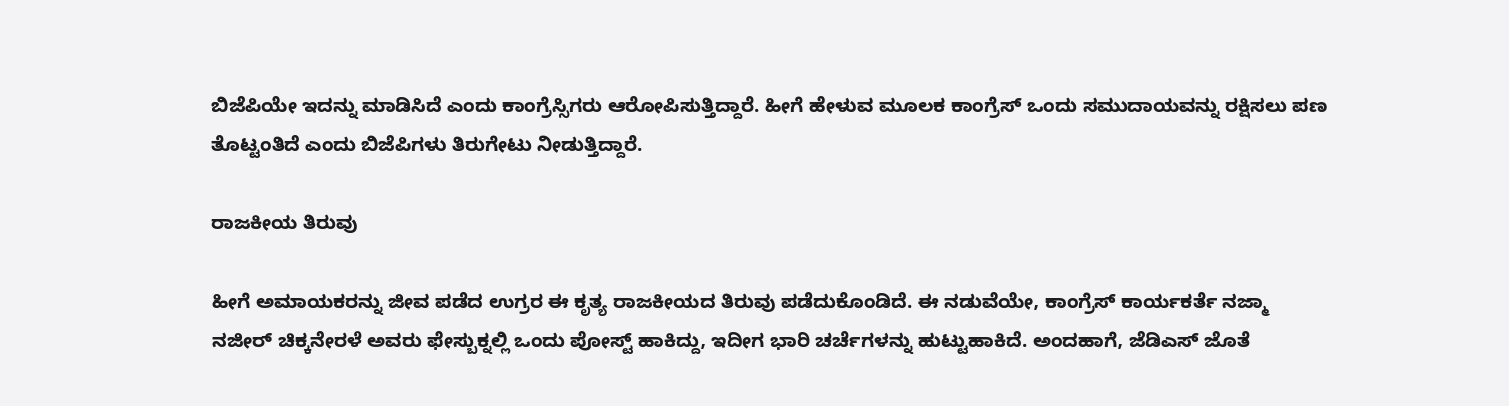ಬಿಜೆಪಿಯೇ ಇದನ್ನು ಮಾಡಿಸಿದೆ ಎಂದು ಕಾಂಗ್ರೆಸ್ಸಿಗರು ಆರೋಪಿಸುತ್ತಿದ್ದಾರೆ. ಹೀಗೆ ಹೇಳುವ ಮೂಲಕ ಕಾಂಗ್ರೆಸ್ ಒಂದು ಸಮುದಾಯವನ್ನು ರಕ್ಷಿಸಲು ಪಣ ತೊಟ್ಟಂತಿದೆ ಎಂದು ಬಿಜೆಪಿಗಳು ತಿರುಗೇಟು ನೀಡುತ್ತಿದ್ದಾರೆ.

ರಾಜಕೀಯ ತಿರುವು

ಹೀಗೆ ಅಮಾಯಕರನ್ನು ಜೀವ ಪಡೆದ ಉಗ್ರರ ಈ ಕೃತ್ಯ ರಾಜಕೀಯದ ತಿರುವು ಪಡೆದುಕೊಂಡಿದೆ. ಈ ನಡುವೆಯೇ, ಕಾಂಗ್ರೆಸ್ ಕಾರ್ಯಕರ್ತೆ ನಜ್ಮಾ ನಜೀರ್ ಚಿಕ್ಕನೇರಳೆ ಅವರು ಫೇಸ್ಬುಕ್ನಲ್ಲಿ ಒಂದು ಪೋಸ್ಟ್ ಹಾಕಿದ್ದು, ಇದೀಗ ಭಾರಿ ಚರ್ಚೆಗಳನ್ನು ಹುಟ್ಟುಹಾಕಿದೆ. ಅಂದಹಾಗೆ, ಜೆಡಿಎಸ್ ಜೊತೆ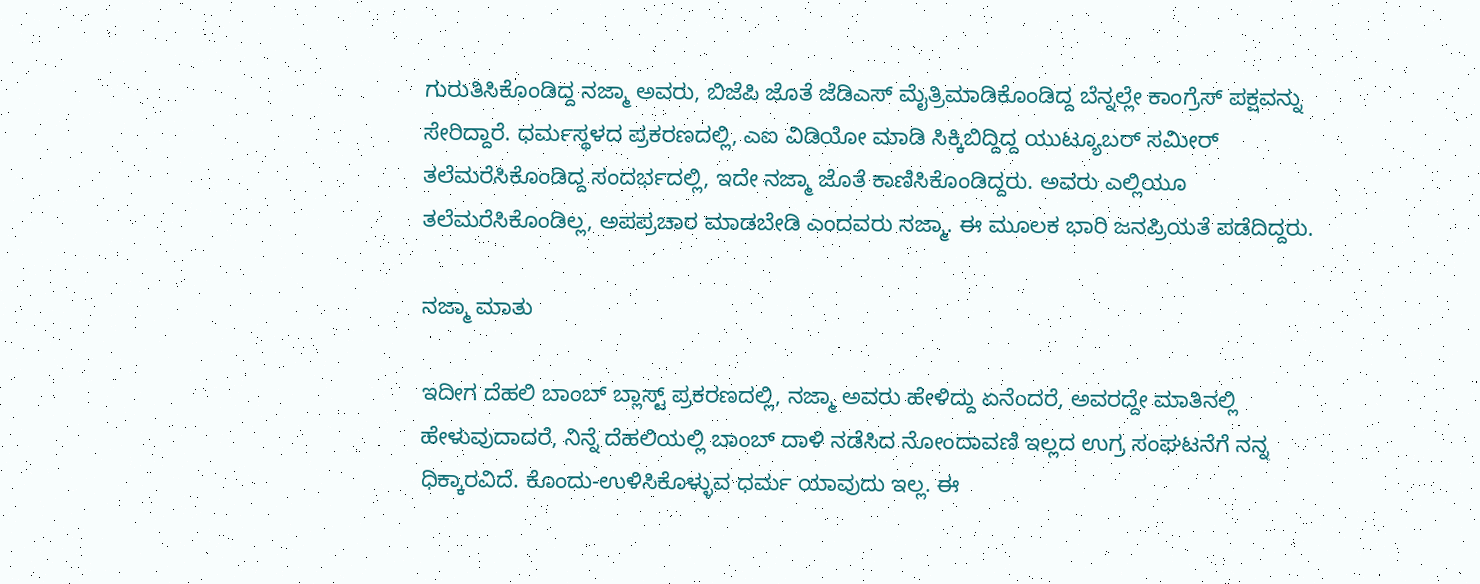ಗುರುತಿಸಿಕೊಂಡಿದ್ದ ನಜ್ಮಾ ಅವರು, ಬಿಜೆಪಿ ಜೊತೆ ಜೆಡಿಎಸ್ ಮೈತ್ರಿಮಾಡಿಕೊಂಡಿದ್ದ ಬೆನ್ನಲ್ಲೇ ಕಾಂಗ್ರೆಸ್ ಪಕ್ಷವನ್ನು ಸೇರಿದ್ದಾರೆ. ಧರ್ಮಸ್ಥಳದ ಪ್ರಕರಣದಲ್ಲಿ, ಎಐ ವಿಡಿಯೋ ಮಾಡಿ ಸಿಕ್ಕಿಬಿದ್ದಿದ್ದ ಯುಟ್ಯೂಬರ್ ಸಮೀರ್ ತಲೆಮರೆಸಿಕೊಂಡಿದ್ದ ಸಂದರ್ಭದಲ್ಲಿ, ಇದೇ ನಜ್ಮಾ ಜೊತೆ ಕಾಣಿಸಿಕೊಂಡಿದ್ದರು. ಅವರು ಎಲ್ಲಿಯೂ ತಲೆಮರೆಸಿಕೊಂಡಿಲ್ಲ, ಅಪಪ್ರಚಾರ ಮಾಡಬೇಡಿ ಎಂದವರು ನಜ್ಮಾ. ಈ ಮೂಲಕ ಭಾರಿ ಜನಪ್ರಿಯತೆ ಪಡೆದಿದ್ದರು.

ನಜ್ಮಾ ಮಾತು

ಇದೀಗ ದೆಹಲಿ ಬಾಂಬ್ ಬ್ಲಾಸ್ಟ್ ಪ್ರಕರಣದಲ್ಲಿ, ನಜ್ಮಾ ಅವರು ಹೇಳಿದ್ದು ಏನೆಂದರೆ, ಅವರದ್ದೇ ಮಾತಿನಲ್ಲಿ ಹೇಳುವುದಾದರೆ, ನಿನ್ನೆ ದೆಹಲಿಯಲ್ಲಿ ಬಾಂಬ್ ದಾಳಿ ನಡೆಸಿದ ನೋಂದಾವಣಿ ಇಲ್ಲದ ಉಗ್ರ ಸಂಘಟನೆಗೆ ನನ್ನ ಧಿಕ್ಕಾರವಿದೆ. ಕೊಂದು-ಉಳಿಸಿಕೊಳ್ಳುವ ಧರ್ಮ ಯಾವುದು ಇಲ್ಲ. ಈ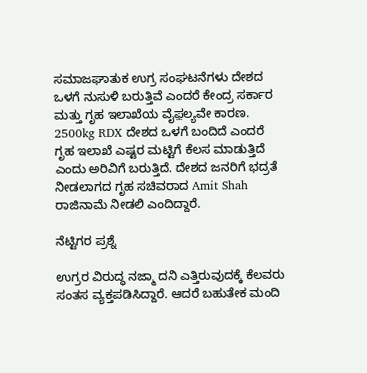ಸಮಾಜಘಾತುಕ ಉಗ್ರ ಸಂಘಟನೆಗಳು ದೇಶದ ಒಳಗೆ ನುಸುಳಿ ಬರುತ್ತಿವೆ ಎಂದರೆ ಕೇಂದ್ರ ಸರ್ಕಾರ ಮತ್ತು ಗೃಹ ಇಲಾಖೆಯ ವೈಫ಼ಲ್ಯವೇ ಕಾರಣ. 2500kg RDX ದೇಶದ ಒಳಗೆ ಬಂದಿದೆ ಎಂದರೆ ಗೃಹ ಇಲಾಖೆ ಎಷ್ಟರ ಮಟ್ಟಿಗೆ ಕೆಲಸ ಮಾಡುತ್ತಿದೆ ಎಂದು ಅರಿವಿಗೆ ಬರುತ್ತಿದೆ. ದೇಶದ ಜನರಿಗೆ ಭದ್ರತೆ ನೀಡಲಾಗದ ಗೃಹ ಸಚಿವರಾದ Amit Shah ರಾಜಿನಾಮೆ ನೀಡಲಿ ಎಂದಿದ್ದಾರೆ.

ನೆಟ್ಟಿಗರ ಪ್ರಶ್ನೆ

ಉಗ್ರರ ವಿರುದ್ಧ ನಜ್ಮಾ ದನಿ ಎತ್ತಿರುವುದಕ್ಕೆ ಕೆಲವರು ಸಂತಸ ವ್ಯಕ್ತಪಡಿಸಿದ್ದಾರೆ. ಆದರೆ ಬಹುತೇಕ ಮಂದಿ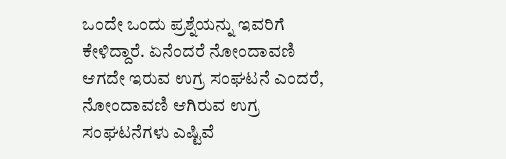ಒಂದೇ ಒಂದು ಪ್ರಶ್ನೆಯನ್ನು ಇವರಿಗೆ ಕೇಳಿದ್ದಾರೆ. ಏನೆಂದರೆ ನೋಂದಾವಣಿ ಆಗದೇ ಇರುವ ಉಗ್ರ ಸಂಘಟನೆ ಎಂದರೆ, ನೋಂದಾವಣಿ ಆಗಿರುವ ಉಗ್ರ ಸಂಘಟನೆಗಳು ಎಷ್ಟಿವೆ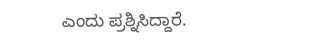ಎಂದು ಪ್ರಶ್ನಿಸಿದ್ದಾರೆ.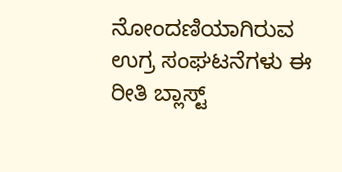ನೋಂದಣಿಯಾಗಿರುವ ಉಗ್ರ ಸಂಘಟನೆಗಳು ಈ ರೀತಿ ಬ್ಲಾಸ್ಟ್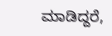ಮಾಡಿದ್ದರೆ,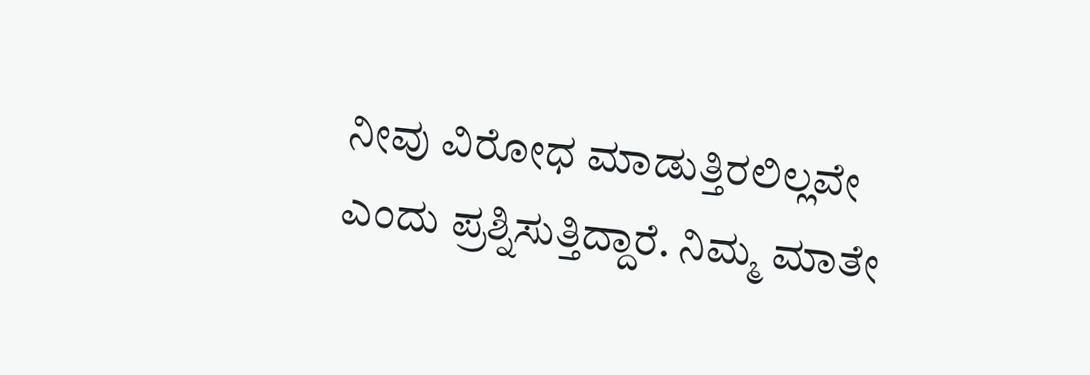ನೀವು ವಿರೋಧ ಮಾಡುತ್ತಿರಲಿಲ್ಲವೇ ಎಂದು ಪ್ರಶ್ನಿಸುತ್ತಿದ್ದಾರೆ. ನಿಮ್ಮ ಮಾತೇ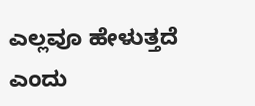ಎಲ್ಲವೂ ಹೇಳುತ್ತದೆ ಎಂದು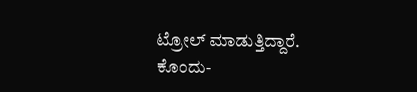ಟ್ರೋಲ್ ಮಾಡುತ್ತಿದ್ದಾರೆ. ಕೊಂದು-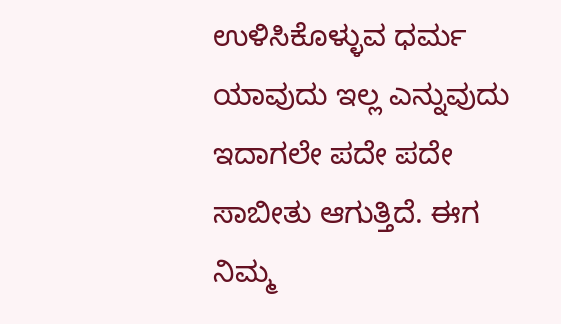ಉಳಿಸಿಕೊಳ್ಳುವ ಧರ್ಮ ಯಾವುದು ಇಲ್ಲ ಎನ್ನುವುದು ಇದಾಗಲೇ ಪದೇ ಪದೇ ಸಾಬೀತು ಆಗುತ್ತಿದೆ. ಈಗ ನಿಮ್ಮ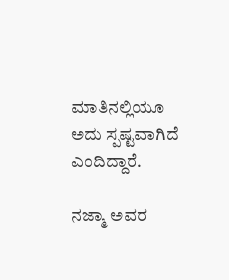ಮಾತಿನಲ್ಲಿಯೂ ಅದು ಸ್ಪಷ್ಟವಾಗಿದೆ ಎಂದಿದ್ದಾರೆ.

ನಜ್ಮಾ ಅವರ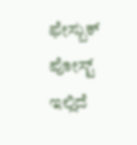ಫೇಸ್ಬುಕ್ ಪೋಸ್ಟ್ ಇಲ್ಲಿದೆ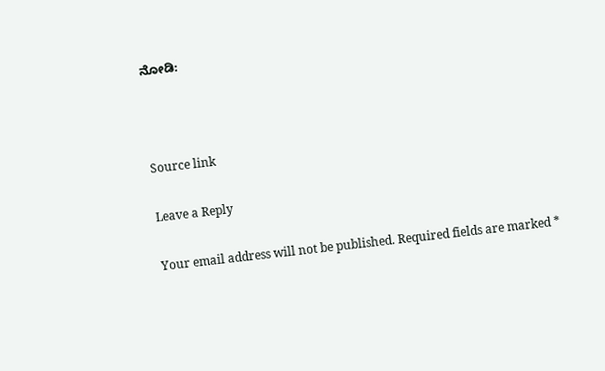ನೋಡಿ:



Source link

Leave a Reply

Your email address will not be published. Required fields are marked *